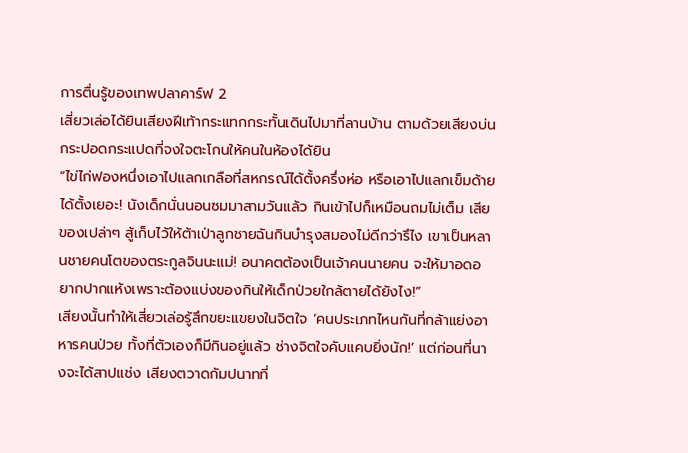การตื่นรู้ของเทพปลาคาร์ฟ 2
เสี่ยวเล่อได้ยินเสียงฝีเท้ากระแทกกระทั้นเดินไปมาที่ลานบ้าน ตามด้วยเสียงบ่นกระปอดกระแปดที่จงใจตะโกนให้คนในห้องได้ยิน
“ไข่ไก่ฟองหนึ่งเอาไปแลกเกลือที่สหกรณ์ได้ตั้งครึ่งห่อ หรือเอาไปแลกเข็มด้ายได้ตั้งเยอะ! นังเด็กนั่นนอนซมมาสามวันแล้ว กินเข้าไปก็เหมือนถมไม่เต็ม เสียของเปล่าๆ สู้เก็บไว้ให้ต้าเป่าลูกชายฉันกินบำรุงสมองไม่ดีกว่ารึไง เขาเป็นหลานชายคนโตของตระกูลจินนะแม่! อนาคตต้องเป็นเจ้าคนนายคน จะให้มาอดอยากปากแห้งเพราะต้องแบ่งของกินให้เด็กป่วยใกล้ตายได้ยังไง!”
เสียงนั้นทำให้เสี่ยวเล่อรู้สึกขยะแขยงในจิตใจ ‘คนประเภทไหนกันที่กล้าแย่งอาหารคนป่วย ทั้งที่ตัวเองก็มีกินอยู่แล้ว ช่างจิตใจคับแคบยิ่งนัก!’ แต่ก่อนที่นางจะได้สาปแช่ง เสียงตวาดกัมปนาทที่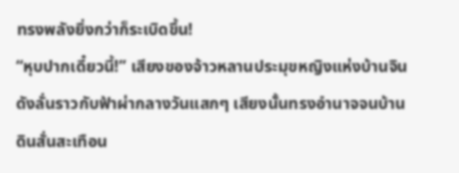ทรงพลังยิ่งกว่าก็ระเบิดขึ้น!
“หุบปากเดี๋ยวนี้!” เสียงของจ้าวหลานประมุขหญิงแห่งบ้านจิน ดังลั่นราวกับฟ้าผ่ากลางวันแสกๆ เสียงนั้นทรงอำนาจจนบ้านดินสั่นสะเทือน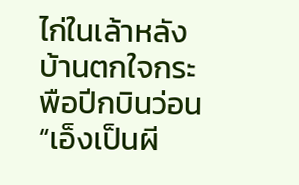ไก่ในเล้าหลังบ้านตกใจกระพือปีกบินว่อน
“เอ็งเป็นผี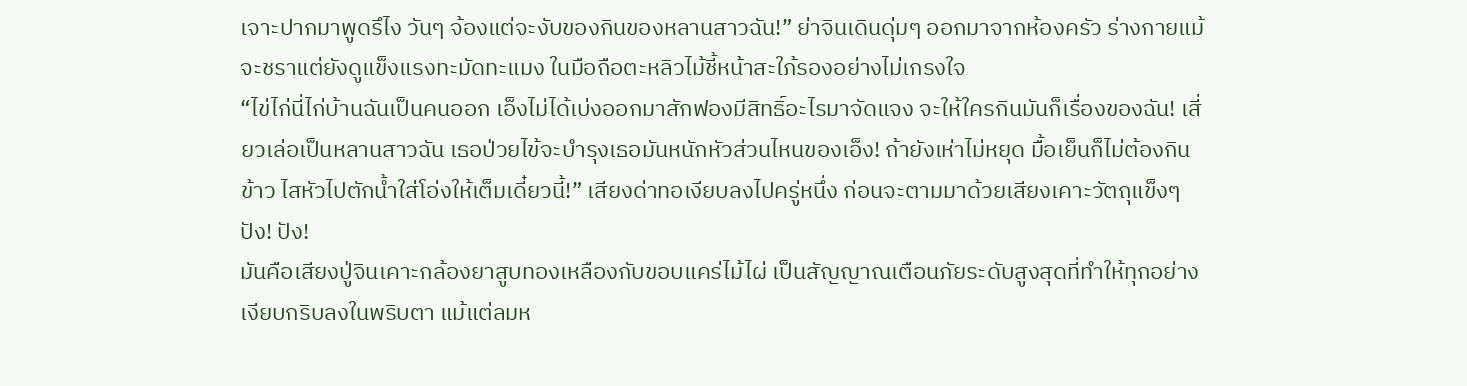เจาะปากมาพูดรึไง วันๆ จ้องแต่จะงับของกินของหลานสาวฉัน!” ย่าจินเดินดุ่มๆ ออกมาจากห้องครัว ร่างกายแม้จะชราแต่ยังดูแข็งแรงทะมัดทะแมง ในมือถือตะหลิวไม้ชี้หน้าสะใภ้รองอย่างไม่เกรงใจ
“ไข่ไก่นี่ไก่บ้านฉันเป็นคนออก เอ็งไม่ได้เบ่งออกมาสักฟองมีสิทธิ์อะไรมาจัดแจง จะให้ใครกินมันก็เรื่องของฉัน! เสี่ยวเล่อเป็นหลานสาวฉัน เธอป่วยไข้จะบำรุงเธอมันหนักหัวส่วนไหนของเอ็ง! ถ้ายังเห่าไม่หยุด มื้อเย็นก็ไม่ต้องกินข้าว ไสหัวไปตักน้ำใส่โอ่งให้เต็มเดี๋ยวนี้!” เสียงด่าทอเงียบลงไปครู่หนึ่ง ก่อนจะตามมาด้วยเสียงเคาะวัตถุแข็งๆ
ปัง! ปัง!
มันคือเสียงปู่จินเคาะกล้องยาสูบทองเหลืองกับขอบแคร่ไม้ไผ่ เป็นสัญญาณเตือนภัยระดับสูงสุดที่ทำให้ทุกอย่างเงียบกริบลงในพริบตา แม้แต่ลมห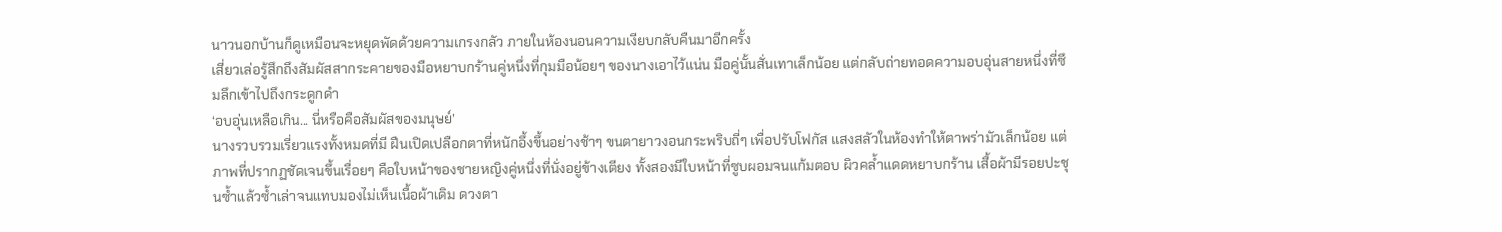นาวนอกบ้านก็ดูเหมือนจะหยุดพัดด้วยความเกรงกลัว ภายในห้องนอนความเงียบกลับคืนมาอีกครั้ง
เสี่ยวเล่อรู้สึกถึงสัมผัสสากระคายของมือหยาบกร้านคู่หนึ่งที่กุมมือน้อยๆ ของนางเอาไว้แน่น มือคู่นั้นสั่นเทาเล็กน้อย แต่กลับถ่ายทอดความอบอุ่นสายหนึ่งที่ซึมลึกเข้าไปถึงกระดูกดำ
‘อบอุ่นเหลือเกิน... นี่หรือคือสัมผัสของมนุษย์’
นางรวบรวมเรี่ยวแรงทั้งหมดที่มี ฝืนเปิดเปลือกตาที่หนักอึ้งขึ้นอย่างช้าๆ ขนตายาวงอนกระพริบถี่ๆ เพื่อปรับโฟกัส แสงสลัวในห้องทำให้ตาพร่ามัวเล็กน้อย แต่ภาพที่ปรากฏชัดเจนขึ้นเรื่อยๆ คือใบหน้าของชายหญิงคู่หนึ่งที่นั่งอยู่ข้างเตียง ทั้งสองมีใบหน้าที่ซูบผอมจนแก้มตอบ ผิวคล้ำแดดหยาบกร้าน เสื้อผ้ามีรอยปะชุนซ้ำแล้วซ้ำเล่าจนแทบมองไม่เห็นเนื้อผ้าเดิม ดวงตา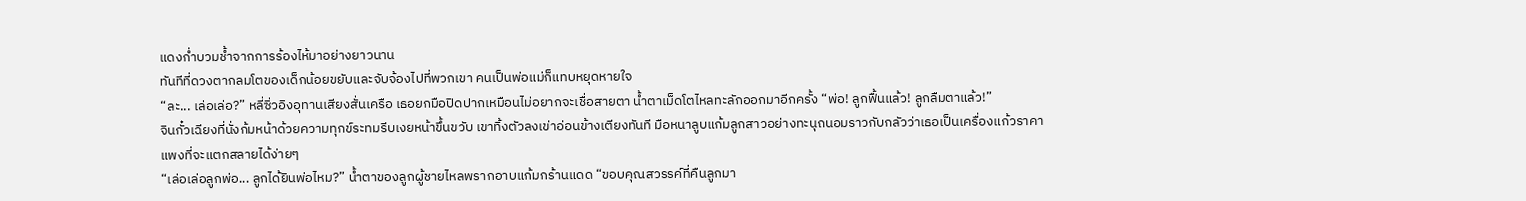แดงก่ำบวมช้ำจากการร้องไห้มาอย่างยาวนาน
ทันทีที่ดวงตากลมโตของเด็กน้อยขยับและจับจ้องไปที่พวกเขา คนเป็นพ่อแม่ก็แทบหยุดหายใจ
“ละ... เล่อเล่อ?” หลี่ซิ่วอิงอุทานเสียงสั่นเครือ เธอยกมือปิดปากเหมือนไม่อยากจะเชื่อสายตา น้ำตาเม็ดโตไหลทะลักออกมาอีกครั้ง “พ่อ! ลูกฟื้นแล้ว! ลูกลืมตาแล้ว!”
จินกั๋วเฉียงที่นั่งก้มหน้าด้วยความทุกข์ระทมรีบเงยหน้าขึ้นขวับ เขาทิ้งตัวลงเข่าอ่อนข้างเตียงทันที มือหนาลูบแก้มลูกสาวอย่างทะนุถนอมราวกับกลัวว่าเธอเป็นเครื่องแก้วราคาแพงที่จะแตกสลายได้ง่ายๆ
“เล่อเล่อลูกพ่อ... ลูกได้ยินพ่อไหม?” น้ำตาของลูกผู้ชายไหลพรากอาบแก้มกร้านแดด “ขอบคุณสวรรค์ที่คืนลูกมา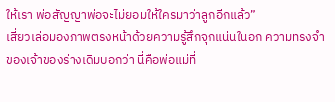ให้เรา พ่อสัญญาพ่อจะไม่ยอมให้ใครมาว่าลูกอีกแล้ว”
เสี่ยวเล่อมองภาพตรงหน้าด้วยความรู้สึกจุกแน่นในอก ความทรงจำของเจ้าของร่างเดิมบอกว่า นี่คือพ่อแม่ที่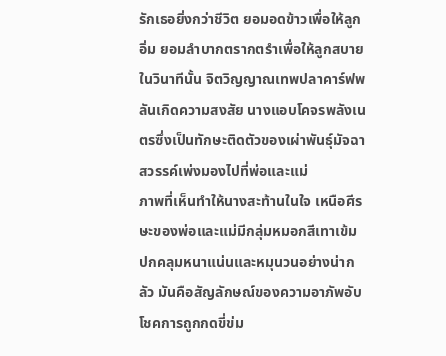รักเธอยิ่งกว่าชีวิต ยอมอดข้าวเพื่อให้ลูกอิ่ม ยอมลำบากตรากตรำเพื่อให้ลูกสบายในวินาทีนั้น จิตวิญญาณเทพปลาคาร์ฟพลันเกิดความสงสัย นางแอบโคจรพลังเนตรซึ่งเป็นทักษะติดตัวของเผ่าพันธุ์มัจฉาสวรรค์เพ่งมองไปที่พ่อและแม่
ภาพที่เห็นทำให้นางสะท้านในใจ เหนือศีรษะของพ่อและแม่มีกลุ่มหมอกสีเทาเข้ม ปกคลุมหนาแน่นและหมุนวนอย่างน่ากลัว มันคือสัญลักษณ์ของความอาภัพอับโชคการถูกกดขี่ข่ม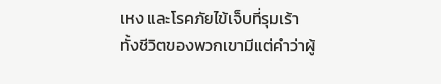เหง และโรคภัยไข้เจ็บที่รุมเร้า ทั้งชีวิตของพวกเขามีแต่คำว่าผู้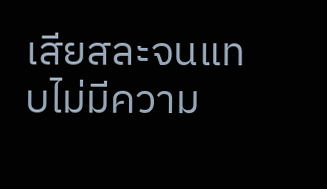เสียสละจนแทบไม่มีความ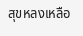สุขหลงเหลือ